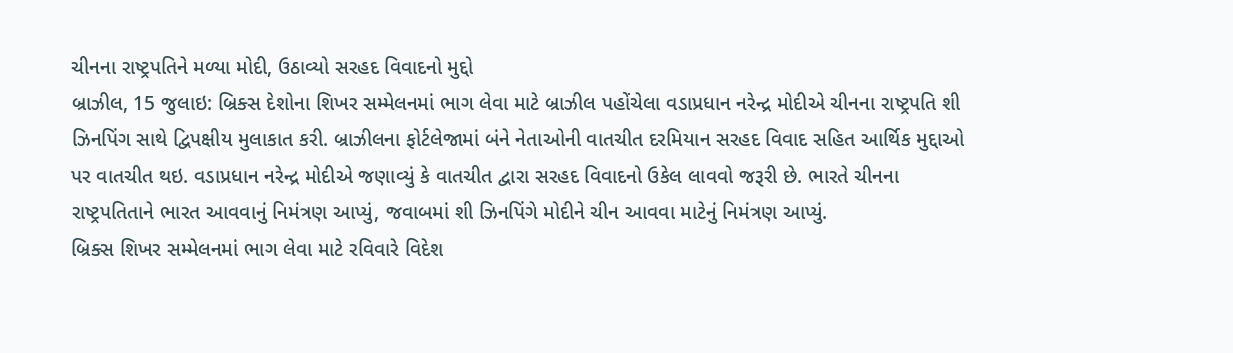ચીનના રાષ્ટ્રપતિને મળ્યા મોદી, ઉઠાવ્યો સરહદ વિવાદનો મુદ્દો
બ્રાઝીલ, 15 જુલાઇ: બ્રિક્સ દેશોના શિખર સમ્મેલનમાં ભાગ લેવા માટે બ્રાઝીલ પહોંચેલા વડાપ્રધાન નરેન્દ્ર મોદીએ ચીનના રાષ્ટ્રપતિ શી ઝિનપિંગ સાથે દ્વિપક્ષીય મુલાકાત કરી. બ્રાઝીલના ફોર્ટલેજામાં બંને નેતાઓની વાતચીત દરમિયાન સરહદ વિવાદ સહિત આર્થિક મુદ્દાઓ પર વાતચીત થઇ. વડાપ્રધાન નરેન્દ્ર મોદીએ જણાવ્યું કે વાતચીત દ્વારા સરહદ વિવાદનો ઉકેલ લાવવો જરૂરી છે. ભારતે ચીનના રાષ્ટ્રપતિતાને ભારત આવવાનું નિમંત્રણ આપ્યું, જવાબમાં શી ઝિનપિંગે મોદીને ચીન આવવા માટેનું નિમંત્રણ આપ્યું.
બ્રિક્સ શિખર સમ્મેલનમાં ભાગ લેવા માટે રવિવારે વિદેશ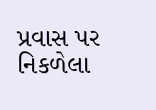પ્રવાસ પર નિકળેલા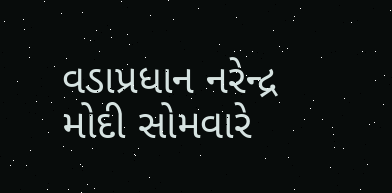વડાપ્રધાન નરેન્દ્ર મોદી સોમવારે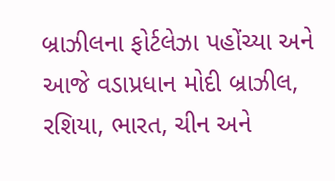બ્રાઝીલના ફોર્ટલેઝા પહોંચ્યા અને આજે વડાપ્રધાન મોદી બ્રાઝીલ, રશિયા, ભારત, ચીન અને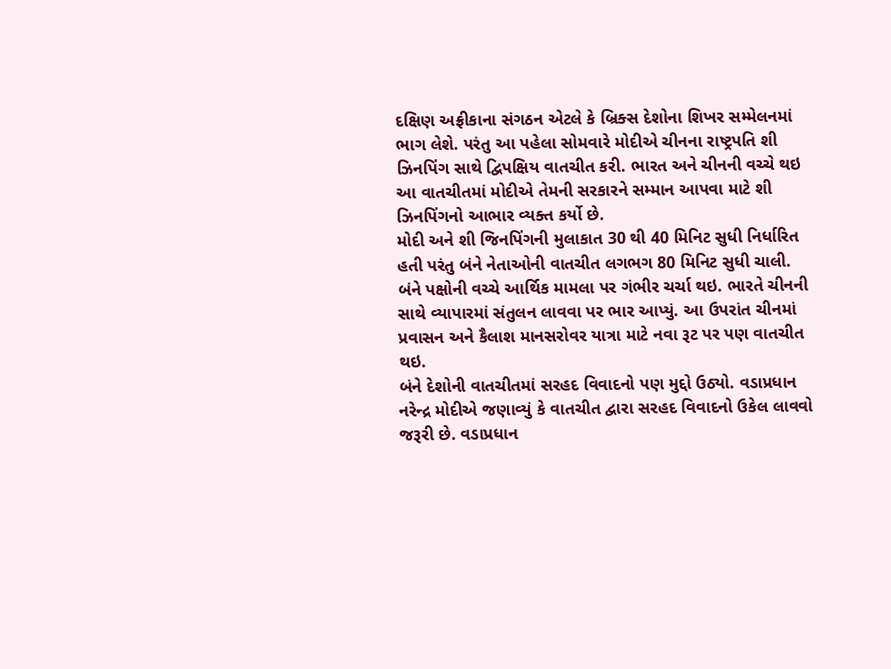દક્ષિણ અફ્રીકાના સંગઠન એટલે કે બ્રિક્સ દેશોના શિખર સમ્મેલનમાં ભાગ લેશે. પરંતુ આ પહેલા સોમવારે મોદીએ ચીનના રાષ્ટ્રપતિ શી ઝિનપિંગ સાથે દ્વિપક્ષિય વાતચીત કરી. ભારત અને ચીનની વચ્ચે થઇ આ વાતચીતમાં મોદીએ તેમની સરકારને સમ્માન આપવા માટે શી ઝિનપિંગનો આભાર વ્યક્ત કર્યો છે.
મોદી અને શી જિનપિંગની મુલાકાત 30 થી 40 મિનિટ સુધી નિર્ધારિત હતી પરંતુ બંને નેતાઓની વાતચીત લગભગ 80 મિનિટ સુધી ચાલી. બંને પક્ષોની વચ્ચે આર્થિક મામલા પર ગંભીર ચર્ચા થઇ. ભારતે ચીનની સાથે વ્યાપારમાં સંતુલન લાવવા પર ભાર આપ્યું. આ ઉપરાંત ચીનમાં પ્રવાસન અને કૈલાશ માનસરોવર યાત્રા માટે નવા રૂટ પર પણ વાતચીત થઇ.
બંને દેશોની વાતચીતમાં સરહદ વિવાદનો પણ મુદ્દો ઉઠ્યો. વડાપ્રધાન નરેન્દ્ર મોદીએ જણાવ્યું કે વાતચીત દ્વારા સરહદ વિવાદનો ઉકેલ લાવવો જરૂરી છે. વડાપ્રધાન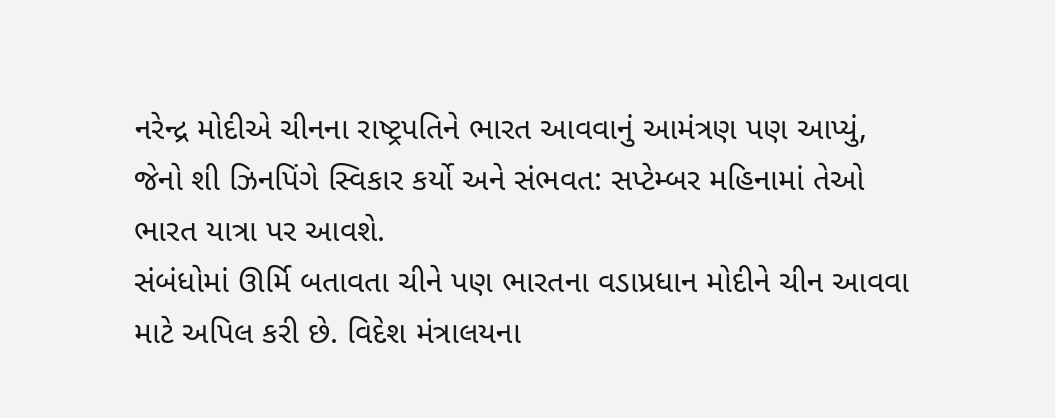નરેન્દ્ર મોદીએ ચીનના રાષ્ટ્રપતિને ભારત આવવાનું આમંત્રણ પણ આપ્યું, જેનો શી ઝિનપિંગે સ્વિકાર કર્યો અને સંભવત: સપ્ટેમ્બર મહિનામાં તેઓ ભારત યાત્રા પર આવશે.
સંબંધોમાં ઊર્મિ બતાવતા ચીને પણ ભારતના વડાપ્રધાન મોદીને ચીન આવવા માટે અપિલ કરી છે. વિદેશ મંત્રાલયના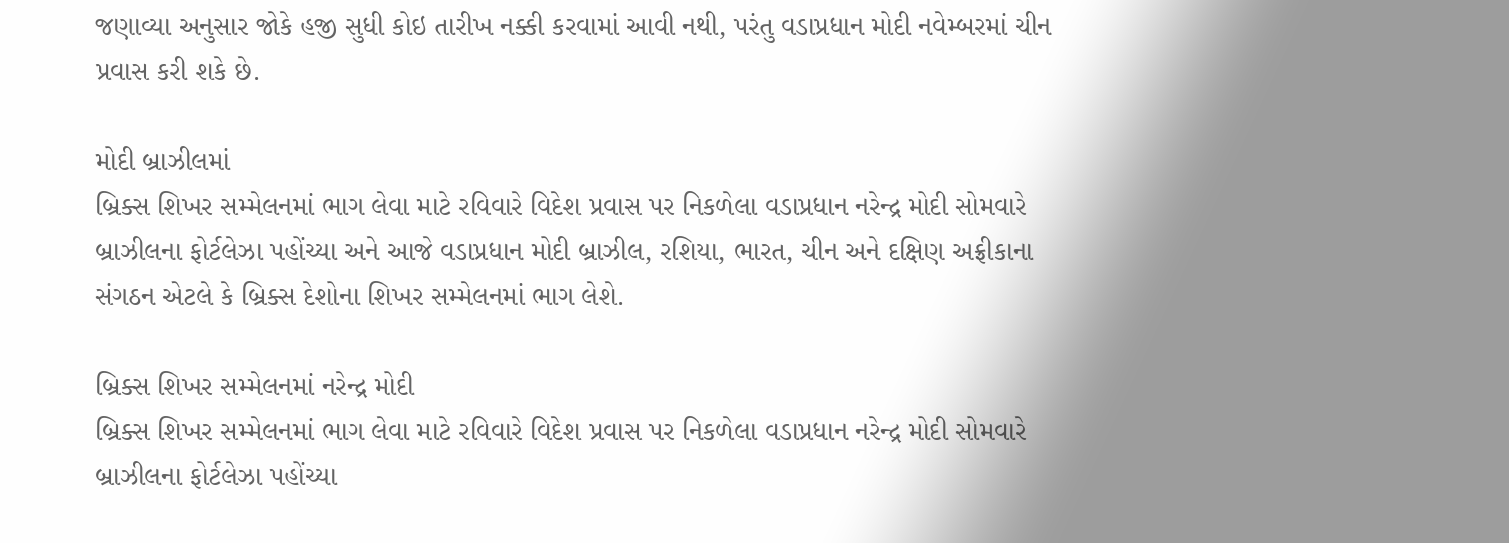જણાવ્યા અનુસાર જોકે હજી સુધી કોઇ તારીખ નક્કી કરવામાં આવી નથી, પરંતુ વડાપ્રધાન મોદી નવેમ્બરમાં ચીન પ્રવાસ કરી શકે છે.

મોદી બ્રાઝીલમાં
બ્રિક્સ શિખર સમ્મેલનમાં ભાગ લેવા માટે રવિવારે વિદેશ પ્રવાસ પર નિકળેલા વડાપ્રધાન નરેન્દ્ર મોદી સોમવારે બ્રાઝીલના ફોર્ટલેઝા પહોંચ્યા અને આજે વડાપ્રધાન મોદી બ્રાઝીલ, રશિયા, ભારત, ચીન અને દક્ષિણ અફ્રીકાના સંગઠન એટલે કે બ્રિક્સ દેશોના શિખર સમ્મેલનમાં ભાગ લેશે.

બ્રિક્સ શિખર સમ્મેલનમાં નરેન્દ્ર મોદી
બ્રિક્સ શિખર સમ્મેલનમાં ભાગ લેવા માટે રવિવારે વિદેશ પ્રવાસ પર નિકળેલા વડાપ્રધાન નરેન્દ્ર મોદી સોમવારે બ્રાઝીલના ફોર્ટલેઝા પહોંચ્યા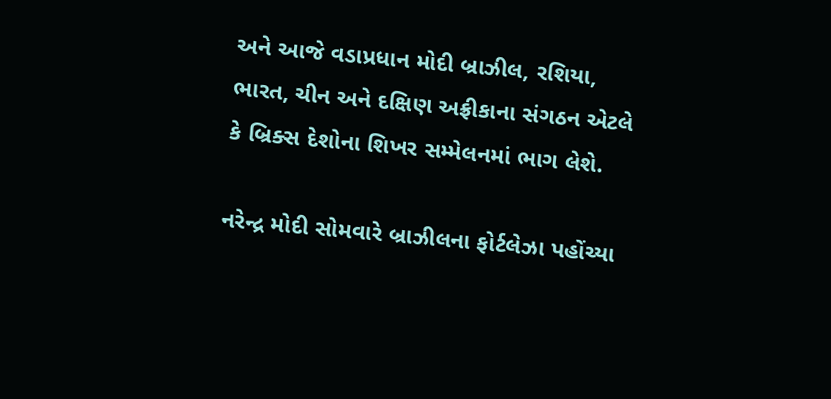અને આજે વડાપ્રધાન મોદી બ્રાઝીલ, રશિયા, ભારત, ચીન અને દક્ષિણ અફ્રીકાના સંગઠન એટલે કે બ્રિક્સ દેશોના શિખર સમ્મેલનમાં ભાગ લેશે.

નરેન્દ્ર મોદી સોમવારે બ્રાઝીલના ફોર્ટલેઝા પહોંચ્યા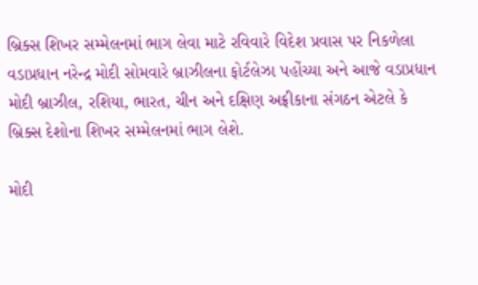બ્રિક્સ શિખર સમ્મેલનમાં ભાગ લેવા માટે રવિવારે વિદેશ પ્રવાસ પર નિકળેલા વડાપ્રધાન નરેન્દ્ર મોદી સોમવારે બ્રાઝીલના ફોર્ટલેઝા પહોંચ્યા અને આજે વડાપ્રધાન મોદી બ્રાઝીલ, રશિયા, ભારત, ચીન અને દક્ષિણ અફ્રીકાના સંગઠન એટલે કે બ્રિક્સ દેશોના શિખર સમ્મેલનમાં ભાગ લેશે.

મોદી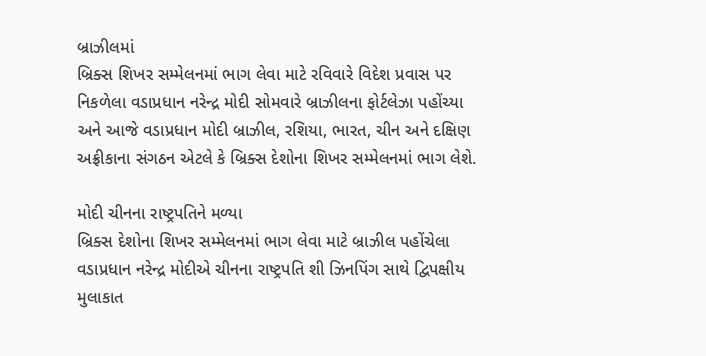બ્રાઝીલમાં
બ્રિક્સ શિખર સમ્મેલનમાં ભાગ લેવા માટે રવિવારે વિદેશ પ્રવાસ પર નિકળેલા વડાપ્રધાન નરેન્દ્ર મોદી સોમવારે બ્રાઝીલના ફોર્ટલેઝા પહોંચ્યા અને આજે વડાપ્રધાન મોદી બ્રાઝીલ, રશિયા, ભારત, ચીન અને દક્ષિણ અફ્રીકાના સંગઠન એટલે કે બ્રિક્સ દેશોના શિખર સમ્મેલનમાં ભાગ લેશે.

મોદી ચીનના રાષ્ટ્રપતિને મળ્યા
બ્રિક્સ દેશોના શિખર સમ્મેલનમાં ભાગ લેવા માટે બ્રાઝીલ પહોંચેલા વડાપ્રધાન નરેન્દ્ર મોદીએ ચીનના રાષ્ટ્રપતિ શી ઝિનપિંગ સાથે દ્વિપક્ષીય મુલાકાત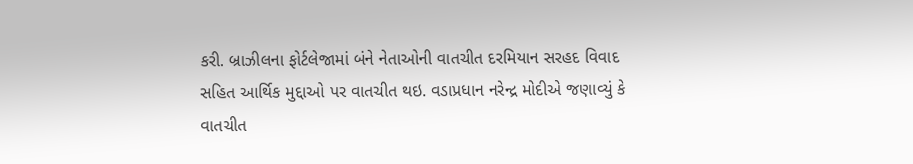કરી. બ્રાઝીલના ફોર્ટલેજામાં બંને નેતાઓની વાતચીત દરમિયાન સરહદ વિવાદ સહિત આર્થિક મુદ્દાઓ પર વાતચીત થઇ. વડાપ્રધાન નરેન્દ્ર મોદીએ જણાવ્યું કે વાતચીત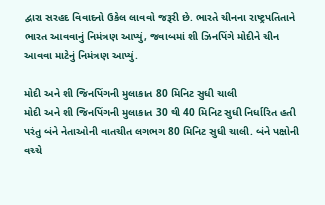દ્વારા સરહદ વિવાદનો ઉકેલ લાવવો જરૂરી છે. ભારતે ચીનના રાષ્ટ્રપતિતાને ભારત આવવાનું નિમંત્રણ આપ્યું, જવાબમાં શી ઝિનપિંગે મોદીને ચીન આવવા માટેનું નિમંત્રણ આપ્યું.

મોદી અને શી જિનપિંગની મુલાકાત 80 મિનિટ સુધી ચાલી
મોદી અને શી જિનપિંગની મુલાકાત 30 થી 40 મિનિટ સુધી નિર્ધારિત હતી પરંતુ બંને નેતાઓની વાતચીત લગભગ 80 મિનિટ સુધી ચાલી. બંને પક્ષોની વચ્ચે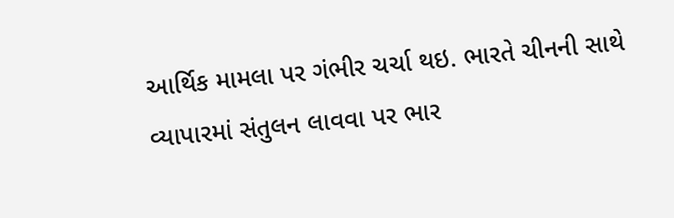આર્થિક મામલા પર ગંભીર ચર્ચા થઇ. ભારતે ચીનની સાથે વ્યાપારમાં સંતુલન લાવવા પર ભાર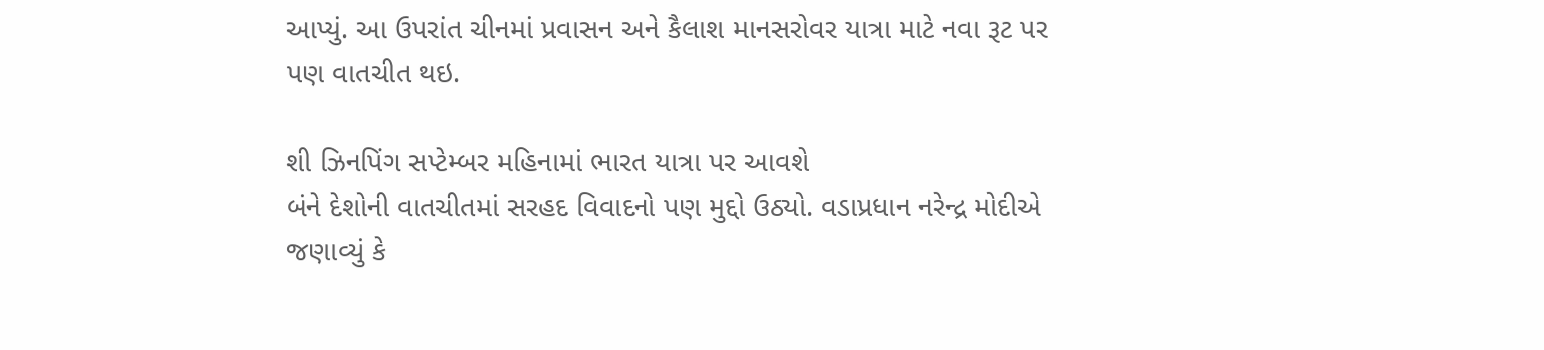આપ્યું. આ ઉપરાંત ચીનમાં પ્રવાસન અને કૈલાશ માનસરોવર યાત્રા માટે નવા રૂટ પર પણ વાતચીત થઇ.

શી ઝિનપિંગ સપ્ટેમ્બર મહિનામાં ભારત યાત્રા પર આવશે
બંને દેશોની વાતચીતમાં સરહદ વિવાદનો પણ મુદ્દો ઉઠ્યો. વડાપ્રધાન નરેન્દ્ર મોદીએ જણાવ્યું કે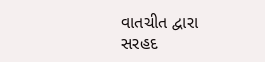વાતચીત દ્વારા સરહદ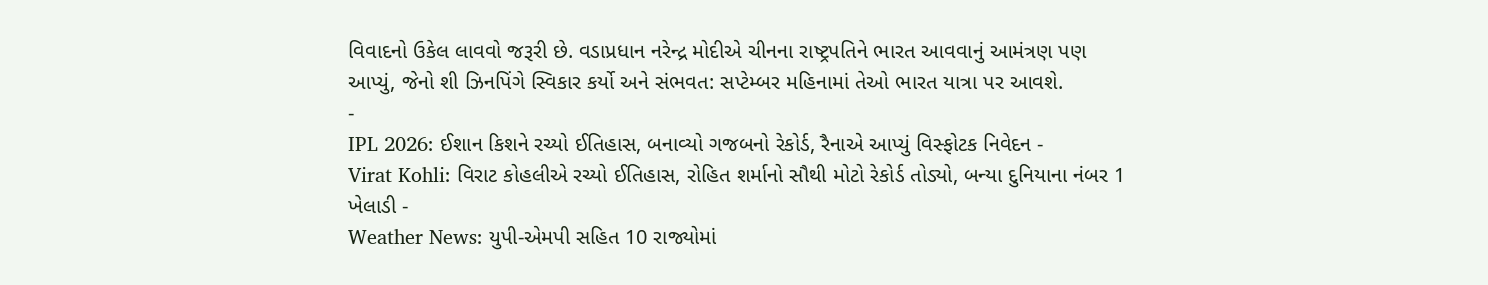વિવાદનો ઉકેલ લાવવો જરૂરી છે. વડાપ્રધાન નરેન્દ્ર મોદીએ ચીનના રાષ્ટ્રપતિને ભારત આવવાનું આમંત્રણ પણ આપ્યું, જેનો શી ઝિનપિંગે સ્વિકાર કર્યો અને સંભવત: સપ્ટેમ્બર મહિનામાં તેઓ ભારત યાત્રા પર આવશે.
-
IPL 2026: ઈશાન કિશને રચ્યો ઈતિહાસ, બનાવ્યો ગજબનો રેકોર્ડ, રૈનાએ આપ્યું વિસ્ફોટક નિવેદન -
Virat Kohli: વિરાટ કોહલીએ રચ્યો ઈતિહાસ, રોહિત શર્માનો સૌથી મોટો રેકોર્ડ તોડ્યો, બન્યા દુનિયાના નંબર 1 ખેલાડી -
Weather News: યુપી-એમપી સહિત 10 રાજ્યોમાં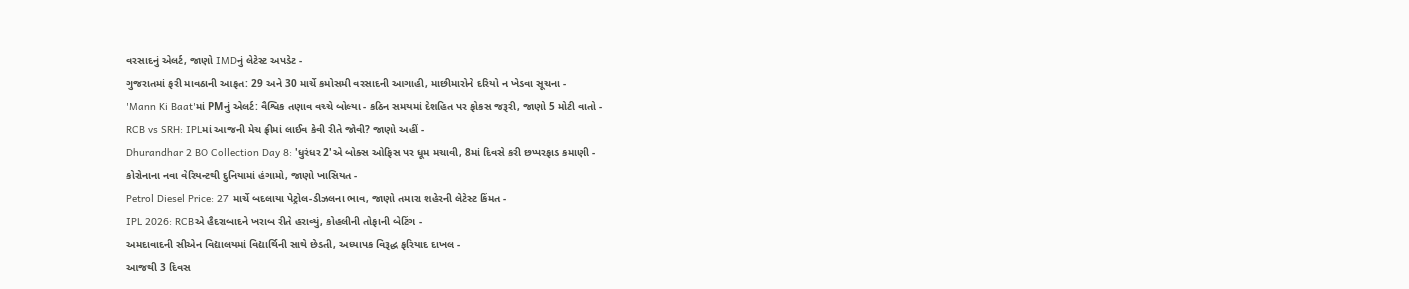વરસાદનું એલર્ટ, જાણો IMDનું લેટેસ્ટ અપડેટ -
ગુજરાતમાં ફરી માવઠાની આફત: 29 અને 30 માર્ચે કમોસમી વરસાદની આગાહી, માછીમારોને દરિયો ન ખેડવા સૂચના -
'Mann Ki Baat'માં PMનું એલર્ટ: વૈશ્વિક તણાવ વચ્ચે બોલ્યા - કઠિન સમયમાં દેશહિત પર ફોકસ જરૂરી, જાણો 5 મોટી વાતો -
RCB vs SRH: IPLમાં આજની મેચ ફ્રીમાં લાઈવ કેવી રીતે જોવી? જાણો અહીં -
Dhurandhar 2 BO Collection Day 8: 'ધુરંધર 2'એ બોક્સ ઓફિસ પર ધૂમ મચાવી, 8માં દિવસે કરી છપ્પરફાડ કમાણી -
કોરોનાના નવા વેરિયન્ટથી દુનિયામાં હંગામો, જાણો ખાસિયત -
Petrol Diesel Price: 27 માર્ચે બદલાયા પેટ્રોલ-ડીઝલના ભાવ, જાણો તમારા શહેરની લેટેસ્ટ કિંમત -
IPL 2026: RCBએ હૈદરાબાદને ખરાબ રીતે હરાવ્યું, કોહલીની તોફાની બેટિંગ -
અમદાવાદની સીએન વિદ્યાલયમાં વિદ્યાર્થિની સાથે છેડતી, અધ્યાપક વિરૂદ્ધ ફરિયાદ દાખલ -
આજથી 3 દિવસ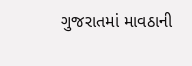ગુજરાતમાં માવઠાની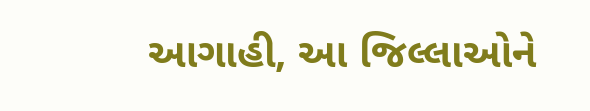આગાહી, આ જિલ્લાઓને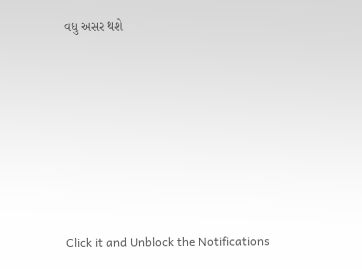વધુ અસર થશે








Click it and Unblock the Notifications